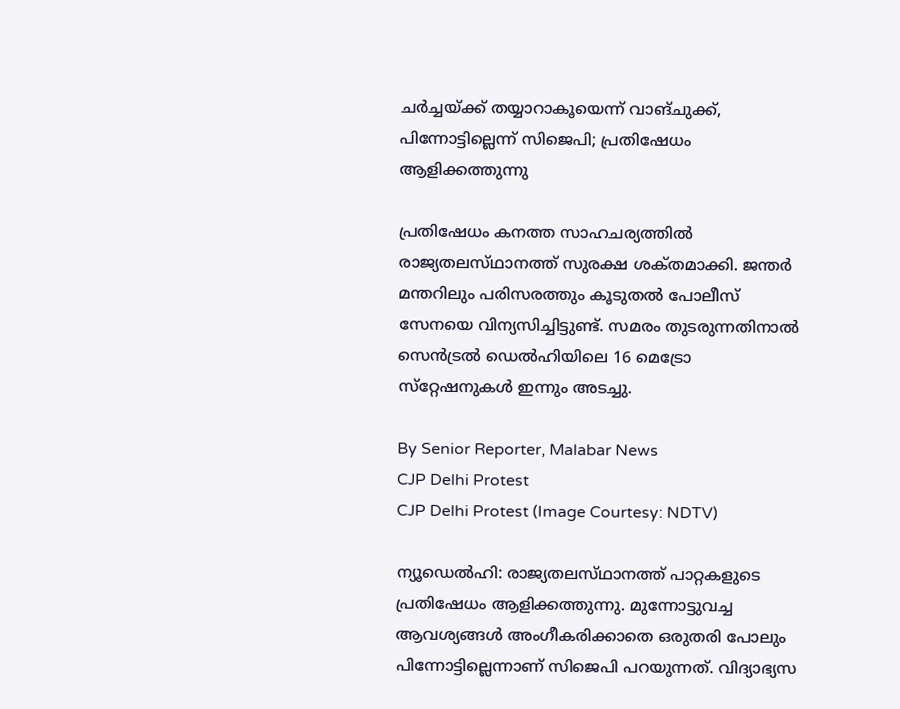ചർച്ചയ്‌ക്ക്‌ തയ്യാറാകൂയെന്ന് വാങ്‌ചുക്ക്, പിന്നോട്ടില്ലെന്ന് സിജെപി; പ്രതിഷേധം ആളിക്കത്തുന്നു

പ്രതിഷേധം കനത്ത സാഹചര്യത്തിൽ രാജ്യതലസ്‌ഥാനത്ത് സുരക്ഷ ശക്‌തമാക്കി. ജന്തർ മന്തറിലും പരിസരത്തും കൂടുതൽ പോലീസ് സേനയെ വിന്യസിച്ചിട്ടുണ്ട്. സമരം തുടരുന്നതിനാൽ സെൻട്രൽ ഡെൽഹിയിലെ 16 മെട്രോ സ്‌റ്റേഷനുകൾ ഇന്നും അടച്ചു.

By Senior Reporter, Malabar News
CJP Delhi Protest
CJP Delhi Protest (Image Courtesy: NDTV)

ന്യൂഡെൽഹി: രാജ്യതലസ്‌ഥാനത്ത് പാറ്റകളുടെ പ്രതിഷേധം ആളിക്കത്തുന്നു. മുന്നോട്ടുവച്ച ആവശ്യങ്ങൾ അംഗീകരിക്കാതെ ഒരുതരി പോലും പിന്നോട്ടില്ലെന്നാണ് സിജെപി പറയുന്നത്. വിദ്യാഭ്യസ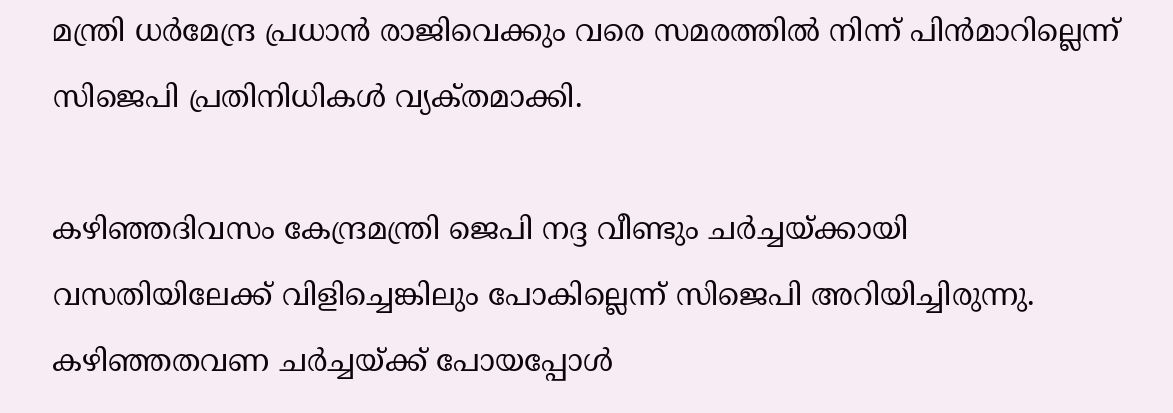മന്ത്രി ധർമേന്ദ്ര പ്രധാൻ രാജിവെക്കും വരെ സമരത്തിൽ നിന്ന് പിൻമാറില്ലെന്ന് സിജെപി പ്രതിനിധികൾ വ്യക്‌തമാക്കി.

കഴിഞ്ഞദിവസം കേന്ദ്രമന്ത്രി ജെപി നദ്ദ വീണ്ടും ചർച്ചയ്‌ക്കായി വസതിയിലേക്ക് വിളിച്ചെങ്കിലും പോകില്ലെന്ന് സിജെപി അറിയിച്ചിരുന്നു. കഴിഞ്ഞതവണ ചർച്ചയ്‌ക്ക്‌ പോയപ്പോൾ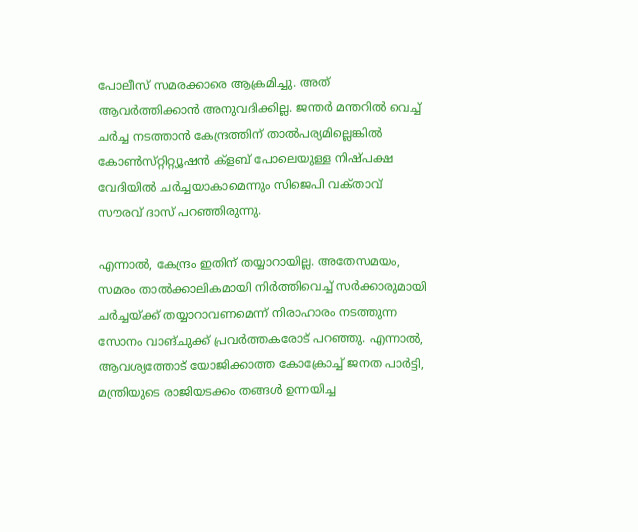പോലീസ് സമരക്കാരെ ആക്രമിച്ചു. അത് ആവർത്തിക്കാൻ അനുവദിക്കില്ല. ജന്തർ മന്തറിൽ വെച്ച് ചർച്ച നടത്താൻ കേന്ദ്രത്തിന് താൽപര്യമില്ലെങ്കിൽ കോൺസ്‌റ്റിറ്റ്യൂഷൻ ക്ളബ് പോലെയുള്ള നിഷ്‌പക്ഷ വേദിയിൽ ചർച്ചയാകാമെന്നും സിജെപി വക്‌താവ്‌ സൗരവ് ദാസ് പറഞ്ഞിരുന്നു.

എന്നാൽ, കേന്ദ്രം ഇതിന് തയ്യാറായില്ല. അതേസമയം, സമരം താൽക്കാലികമായി നിർത്തിവെച്ച് സർക്കാരുമായി ചർച്ചയ്‌ക്ക്‌ തയ്യാറാവണമെന്ന് നിരാഹാരം നടത്തുന്ന സോനം വാങ്‌ചുക്ക് പ്രവർത്തകരോട് പറഞ്ഞു. എന്നാൽ, ആവശ്യത്തോട് യോജിക്കാത്ത കോക്രോച്ച് ജനത പാർട്ടി, മന്ത്രിയുടെ രാജിയടക്കം തങ്ങൾ ഉന്നയിച്ച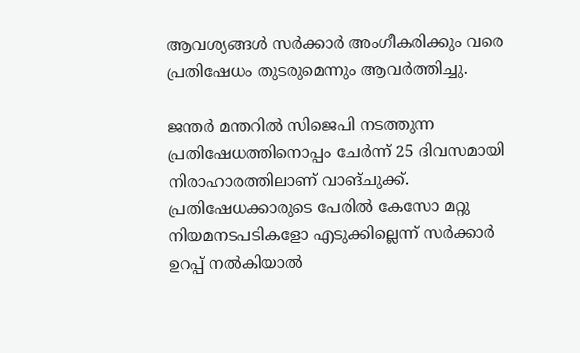ആവശ്യങ്ങൾ സർക്കാർ അംഗീകരിക്കും വരെ പ്രതിഷേധം തുടരുമെന്നും ആവർത്തിച്ചു.

ജന്തർ മന്തറിൽ സിജെപി നടത്തുന്ന പ്രതിഷേധത്തിനൊപ്പം ചേർന്ന് 25 ദിവസമായി നിരാഹാരത്തിലാണ് വാങ്‌ചുക്ക്. പ്രതിഷേധക്കാരുടെ പേരിൽ കേസോ മറ്റു നിയമനടപടികളോ എടുക്കില്ലെന്ന് സർക്കാർ ഉറപ്പ് നൽകിയാൽ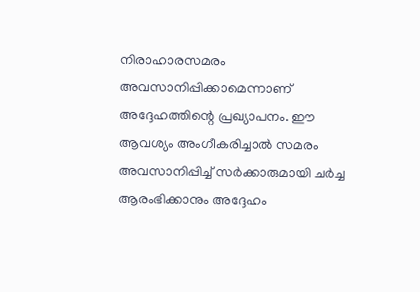നിരാഹാരസമരം അവസാനിപ്പിക്കാമെന്നാണ് അദ്ദേഹത്തിന്റെ പ്രഖ്യാപനം. ഈ ആവശ്യം അംഗീകരിച്ചാൽ സമരം അവസാനിപ്പിച്ച് സർക്കാരുമായി ചർച്ച ആരംഭിക്കാനും അദ്ദേഹം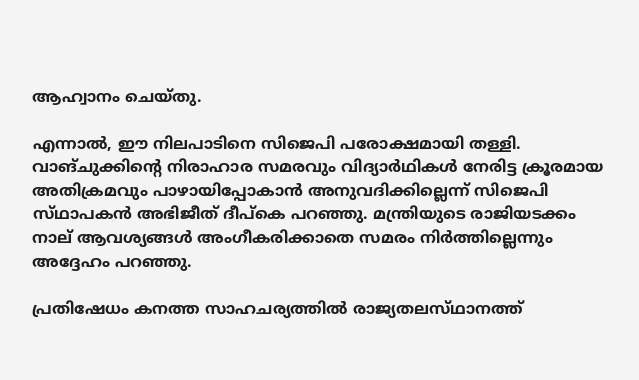ആഹ്വാനം ചെയ്‌തു.

എന്നാൽ, ഈ നിലപാടിനെ സിജെപി പരോക്ഷമായി തള്ളി. വാങ്‌ചുക്കിന്റെ നിരാഹാര സമരവും വിദ്യാർഥികൾ നേരിട്ട ക്രൂരമായ അതിക്രമവും പാഴായിപ്പോകാൻ അനുവദിക്കില്ലെന്ന് സിജെപി സ്‌ഥാപകൻ അഭിജീത് ദീപ്‌കെ പറഞ്ഞു. മന്ത്രിയുടെ രാജിയടക്കം നാല് ആവശ്യങ്ങൾ അംഗീകരിക്കാതെ സമരം നിർത്തില്ലെന്നും അദ്ദേഹം പറഞ്ഞു.

പ്രതിഷേധം കനത്ത സാഹചര്യത്തിൽ രാജ്യതലസ്‌ഥാനത്ത്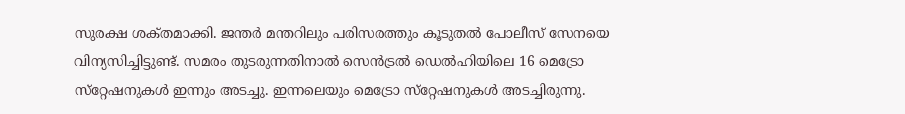സുരക്ഷ ശക്‌തമാക്കി. ജന്തർ മന്തറിലും പരിസരത്തും കൂടുതൽ പോലീസ് സേനയെ വിന്യസിച്ചിട്ടുണ്ട്. സമരം തുടരുന്നതിനാൽ സെൻട്രൽ ഡെൽഹിയിലെ 16 മെട്രോ സ്‌റ്റേഷനുകൾ ഇന്നും അടച്ചു. ഇന്നലെയും മെട്രോ സ്‌റ്റേഷനുകൾ അടച്ചിരുന്നു.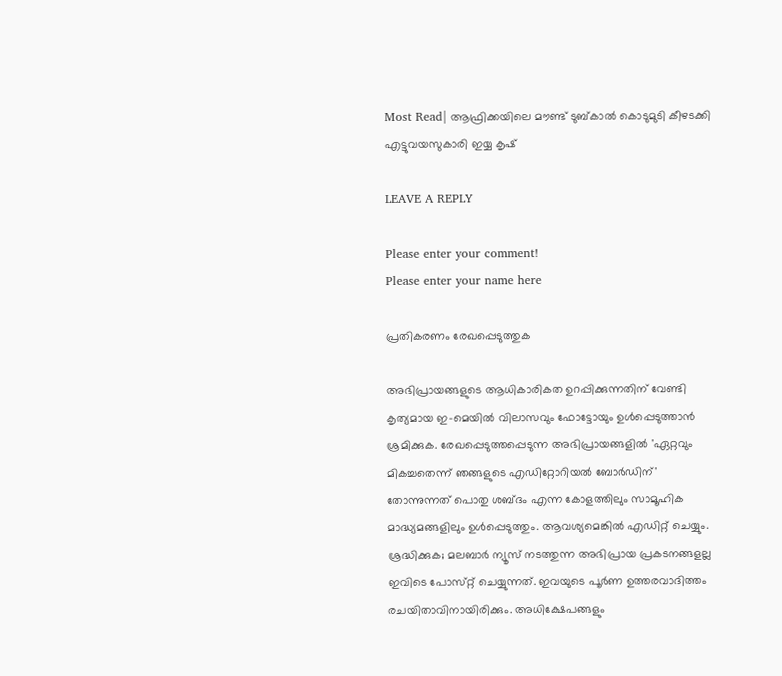Most Read| ആഫ്രിക്കയിലെ മൗണ്ട് ടുബ്‌കാൽ കൊടുമുടി കീഴടക്കി എട്ടുവയസുകാരി ഇയ്യ കൃഷ്

LEAVE A REPLY

Please enter your comment!
Please enter your name here

പ്രതികരണം രേഖപ്പെടുത്തുക

അഭിപ്രായങ്ങളുടെ ആധികാരികത ഉറപ്പിക്കുന്നതിന് വേണ്ടി കൃത്യമായ ഇ-മെയിൽ വിലാസവും ഫോട്ടോയും ഉൾപ്പെടുത്താൻ ശ്രമിക്കുക. രേഖപ്പെടുത്തപ്പെടുന്ന അഭിപ്രായങ്ങളിൽ 'ഏറ്റവും മികച്ചതെന്ന് ഞങ്ങളുടെ എഡിറ്റോറിയൽ ബോർഡിന്' തോന്നുന്നത് പൊതു ശബ്‌ദം എന്ന കോളത്തിലും സാമൂഹിക മാദ്ധ്യമങ്ങളിലും ഉൾപ്പെടുത്തും. ആവശ്യമെങ്കിൽ എഡിറ്റ് ചെയ്യും. ശ്രദ്ധിക്കുക; മലബാർ ന്യൂസ് നടത്തുന്ന അഭിപ്രായ പ്രകടനങ്ങളല്ല ഇവിടെ പോസ്‌റ്റ് ചെയ്യുന്നത്. ഇവയുടെ പൂർണ ഉത്തരവാദിത്തം രചയിതാവിനായിരിക്കും. അധിക്ഷേപങ്ങളും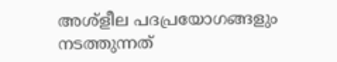അശ്‌ളീല പദപ്രയോഗങ്ങളും നടത്തുന്നത്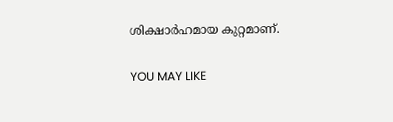ശിക്ഷാർഹമായ കുറ്റമാണ്.

YOU MAY LIKE